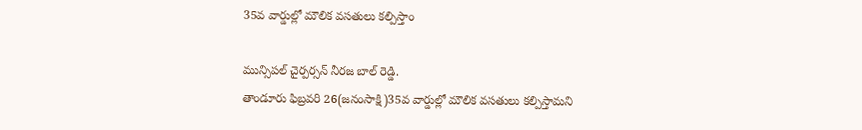35వ వార్డుల్లో మౌలిక వసతులు కల్పిస్తాం

మున్సిపల్ చైర్పర్సన్ నీరజ బాల్ రెడ్డి.
తాండూరు ఫిబ్రవరి 26(జనంసాక్షి)35వ వార్డుల్లో మౌలిక వసతులు కల్పిస్తామని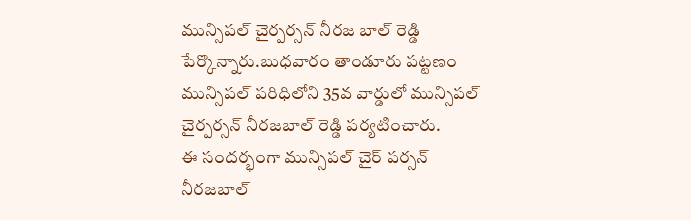మున్సిపల్ చైర్పర్సన్ నీరజ బాల్ రెడ్డి పేర్కొన్నారు.బుధవారం తాండూరు పట్టణం మున్సిపల్ పరిధిలోని 35వ వార్డులో మున్సిపల్ చైర్పర్సన్ నీరజబాల్ రెడ్డి పర్యటించారు.
ఈ సందర్భంగా మున్సిపల్ చైర్ పర్సన్ నీరజబాల్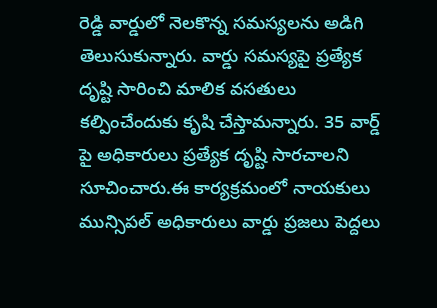రెడ్డి వార్డులో నెలకొన్న సమస్యలను అడిగి తెలుసుకున్నారు. వార్డు సమస్యపై ప్రత్యేక దృష్టి సారించి మాలిక వసతులు కల్పించేందుకు కృషి చేస్తామన్నారు. 35 వార్డ్ పై అధికారులు ప్రత్యేక దృష్టి సారచాలని సూచించారు.ఈ కార్యక్రమంలో నాయకులు మున్సిపల్ అధికారులు వార్డు ప్రజలు పెద్దలు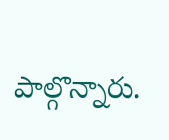పాల్గొన్నారు.